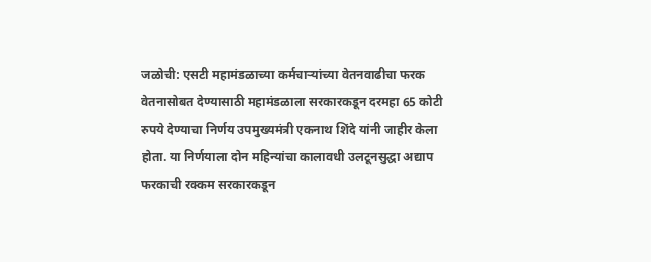जळोची: एसटी महामंडळाच्या कर्मचाऱ्यांच्या वेतनवाढीचा फरक वेतनासोबत देण्यासाठी महामंडळाला सरकारकडून दरमहा 65 कोटी रुपये देण्याचा निर्णय उपमुख्यमंत्री एकनाथ शिंदे यांनी जाहीर केला होता. या निर्णयाला दोन महिन्यांचा कालावधी उलटूनसुद्धा अद्याप फरकाची रक्कम सरकारकडून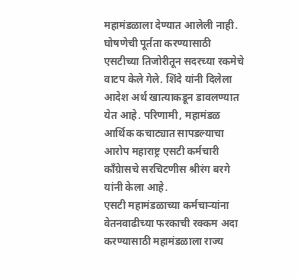महामंडळाला देण्यात आलेली नाही.
घोषणेची पूर्तता करण्यासाठी एसटीच्या तिजोरीतून सदरच्या रकमेचे वाटप केले गेले. शिंदे यांनी दिलेला आदेश अर्थ खात्याकडून डावलण्यात येत आहे. परिणामी, महामंडळ आर्थिक कचाट्यात सापडल्याचा आरोप महाराष्ट्र एसटी कर्मचारी काँग्रेासचे सरचिटणीस श्रीरंग बरगे यांनी केला आहे.
एसटी महामंडळाच्या कर्मचाऱ्यांना वेतनवाढीच्या फरकाची रक्कम अदा करण्यासाठी महामंडळाला राज्य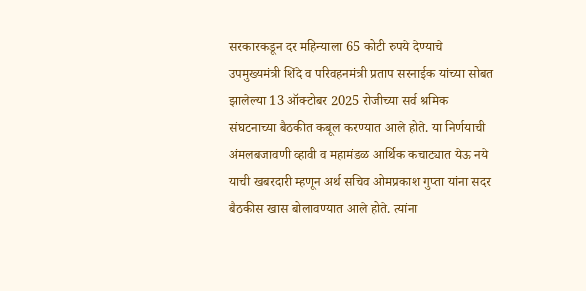सरकारकडून दर महिन्याला 65 कोटी रुपये देण्याचे उपमुख्यमंत्री शिंदे व परिवहनमंत्री प्रताप सरनाईक यांच्या सोबत झालेल्या 13 ऑक्टोबर 2025 रोजीच्या सर्व श्रमिक संघटनाच्या बैठकीत कबूल करण्यात आले होते. या निर्णयाची अंमलबजावणी व्हावी व महामंडळ आर्थिक कचाट्यात येऊ नये याची खबरदारी म्हणून अर्थ सचिव ओमप्रकाश गुप्ता यांना सदर बैठकीस खास बोलावण्यात आले होते. त्यांना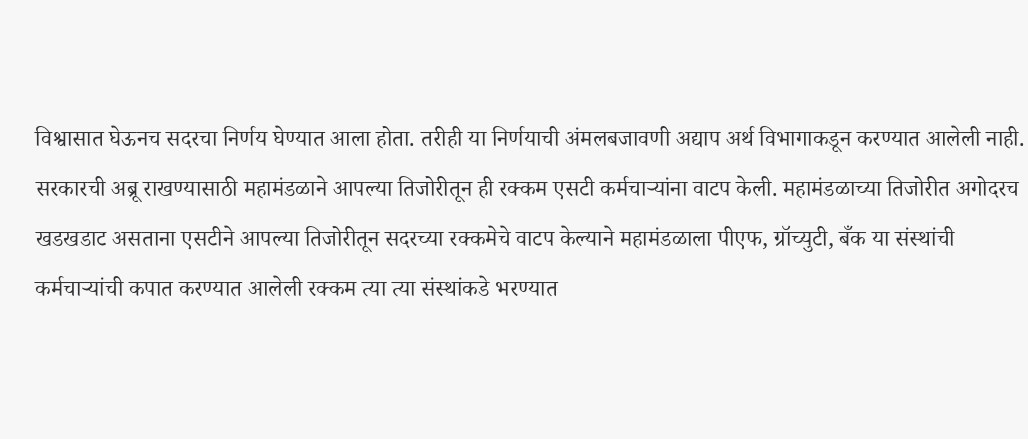विश्वासात घेऊनच सदरचा निर्णय घेण्यात आला होता. तरीही या निर्णयाची अंमलबजावणी अद्याप अर्थ विभागाकडून करण्यात आलेली नाही.
सरकारची अब्रू राखण्यासाठी महामंडळाने आपल्या तिजोरीतून ही रक्कम एसटी कर्मचाऱ्यांना वाटप केली. महामंडळाच्या तिजोरीत अगोदरच खडखडाट असताना एसटीने आपल्या तिजोरीतून सदरच्या रक्कमेचे वाटप केल्याने महामंडळाला पीएफ, ग्रॉच्युटी, बँक या संस्थांची कर्मचाऱ्यांची कपात करण्यात आलेली रक्कम त्या त्या संस्थांकडे भरण्यात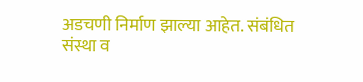अडचणी निर्माण झाल्या आहेत. संबंधित संस्था व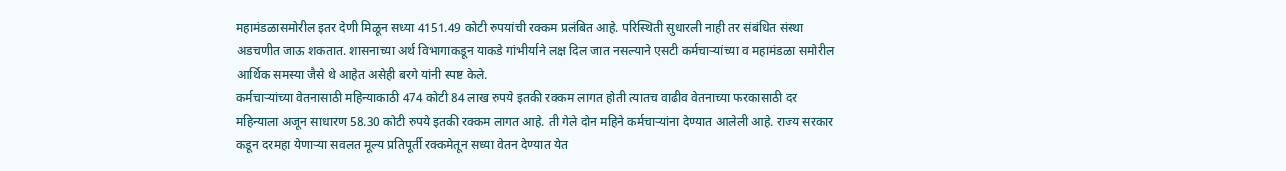महामंडळासमोरील इतर देणी मिळून सध्या 4151.49 कोटी रुपयांची रक्कम प्रलंबित आहे. परिस्थिती सुधारली नाही तर संबंधित संस्था अडचणीत जाऊ शकतात. शासनाच्या अर्थ विभागाकडून याकडे गांभीर्याने लक्ष दिल जात नसल्याने एसटी कर्मचाऱ्यांच्या व महामंडळा समोरील आर्थिक समस्या जैसे थे आहेत असेही बरगे यांनी स्पष्ट केले.
कर्मचाऱ्यांच्या वेतनासाठी महिन्याकाठी 474 कोटी 84 लाख रुपये इतकी रक्कम लागत होती त्यातच वाढीव वेतनाच्या फरकासाठी दर महिन्याला अजून साधारण 58.30 कोटी रुपये इतकी रक्कम लागत आहे. ती गेले दोन महिने कर्मचाऱ्यांना देण्यात आलेली आहे. राज्य सरकार कडून दरमहा येणाऱ्या सवलत मूल्य प्रतिपूर्ती रक्कमेतून सध्या वेतन देण्यात येत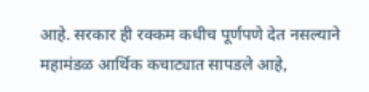आहे. सरकार ही रक्कम कधीच पूर्णपणे देत नसल्याने महामंडळ आर्थिक कचाट्यात सापडले आहे,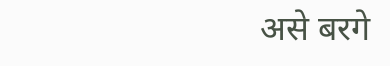असे बरगे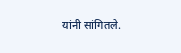यांनी सांगितले.